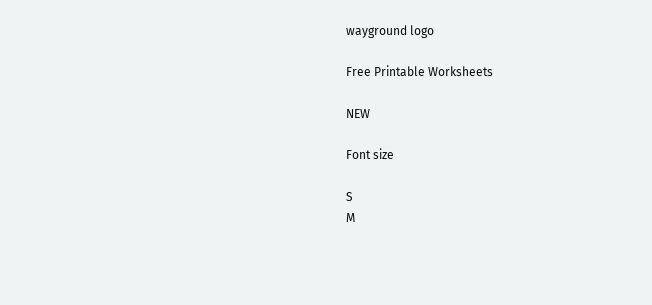wayground logo

Free Printable Worksheets

NEW

Font size

S
M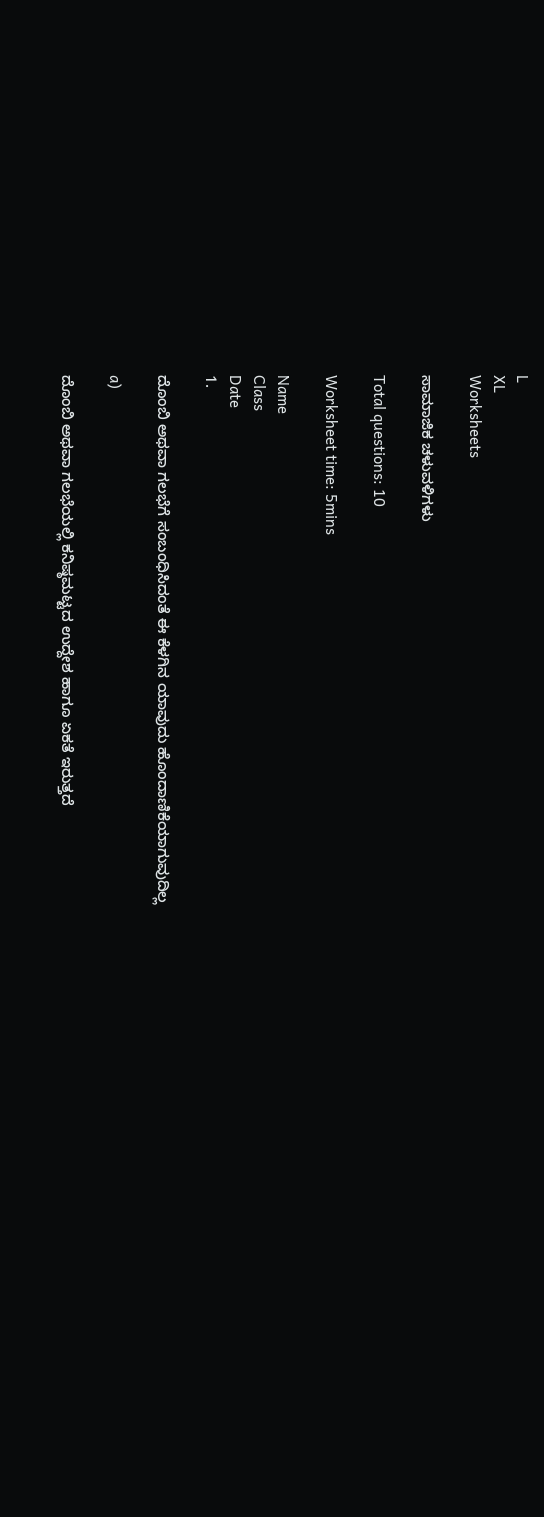L
XL
Worksheets

ಸಾಮಾಜಿಕ ಚಳುವಳಿಗಳು

Total questions: 10

Worksheet time: 5mins

Name
Class
Date
1.

ದೊಂಬಿ ಅಥವಾ ಗಲಭೆಗೆ ಸಂಬಂಧಿಸಿದಂತೆ ಈ ಕೆಳಗಿನ ಯಾವುದು ಹೊಂದಾಣಿಕೆಯಾಗುವುದಿಲ್ಲ

a)

ದೊಂಬಿ ಅಥವಾ ಗಲಭೆಯಲ್ಲಿ ಕನಿಷ್ಠಮಟ್ಟದ ಉದ್ದೇಶ ಹಾಗೂ ಏಕತೆ ಇರುತ್ತದೆ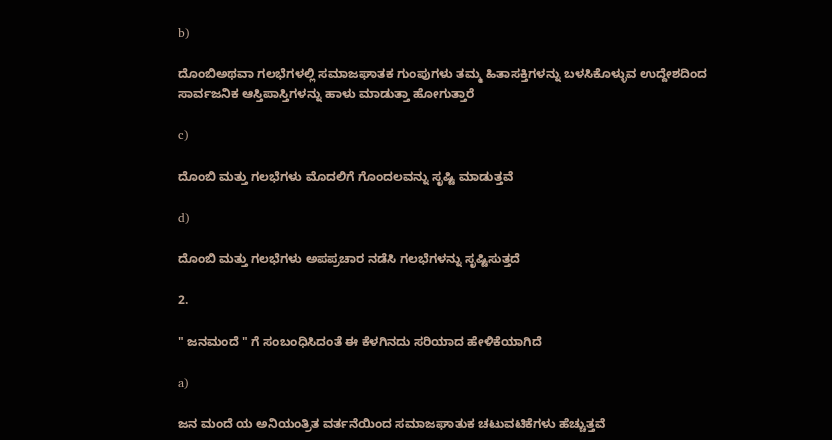b)

ದೊಂಬಿಅಥವಾ ಗಲಭೆಗಳಲ್ಲಿ ಸಮಾಜಘಾತಕ ಗುಂಪುಗಳು ತಮ್ಮ ಹಿತಾಸಕ್ತಿಗಳನ್ನು ಬಳಸಿಕೊಳ್ಳುವ ಉದ್ದೇಶದಿಂದ ಸಾರ್ವಜನಿಕ ಆಸ್ತಿಪಾಸ್ತಿಗಳನ್ನು ಹಾಳು ಮಾಡುತ್ತಾ ಹೋಗುತ್ತಾರೆ

c)

ದೊಂಬಿ ಮತ್ತು ಗಲಭೆಗಳು ಮೊದಲಿಗೆ ಗೊಂದಲವನ್ನು ಸೃಷ್ಟಿ ಮಾಡುತ್ತವೆ

d)

ದೊಂಬಿ ಮತ್ತು ಗಲಭೆಗಳು ಅಪಪ್ರಚಾರ ನಡೆಸಿ ಗಲಭೆಗಳನ್ನು ಸೃಷ್ಟಿಸುತ್ತದೆ

2.

" ಜನಮಂದೆ " ಗೆ ಸಂಬಂಧಿಸಿದಂತೆ ಈ ಕೆಳಗಿನದು ಸರಿಯಾದ ಹೇಳಿಕೆಯಾಗಿದೆ

a)

ಜನ ಮಂದೆ ಯ ಅನಿಯಂತ್ರಿತ ವರ್ತನೆಯಿಂದ ಸಮಾಜಘಾತುಕ ಚಟುವಟಿಕೆಗಳು ಹೆಚ್ಚುತ್ತವೆ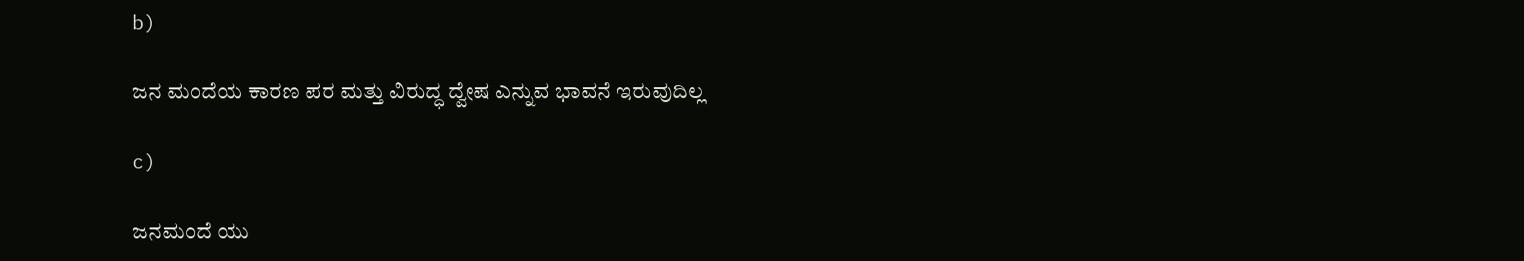b)

ಜನ ಮಂದೆಯ ಕಾರಣ ಪರ ಮತ್ತು ವಿರುದ್ಧ ದ್ವೇಷ ಎನ್ನುವ ಭಾವನೆ ಇರುವುದಿಲ್ಲ

c)

ಜನಮಂದೆ ಯು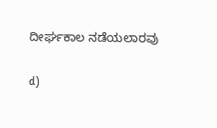ದೀರ್ಘಕಾಲ ನಡೆಯಲಾರವು

d)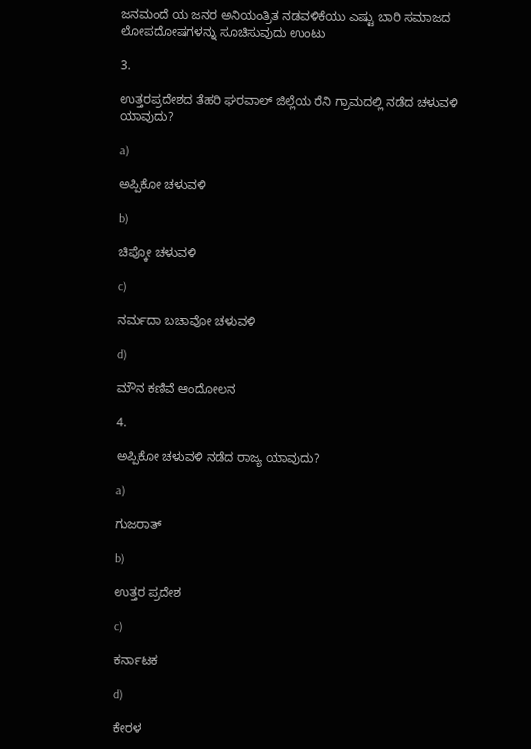ಜನಮಂದೆ ಯ ಜನರ ಅನಿಯಂತ್ರಿತ ನಡವಳಿಕೆಯು ಎಷ್ಟು ಬಾರಿ ಸಮಾಜದ ಲೋಪದೋಷಗಳನ್ನು ಸೂಚಿಸುವುದು ಉಂಟು

3.

ಉತ್ತರಪ್ರದೇಶದ ತೆಹರಿ ಘರವಾಲ್ ಜಿಲ್ಲೆಯ ರೆನಿ ಗ್ರಾಮದಲ್ಲಿ ನಡೆದ ಚಳುವಳಿ ಯಾವುದು?

a)

ಅಪ್ಪಿಕೋ ಚಳುವಳಿ

b)

ಚಿಪ್ಕೋ ಚಳುವಳಿ

c)

ನರ್ಮದಾ ಬಚಾವೋ ಚಳುವಳಿ

d)

ಮೌನ ಕಣಿವೆ ಆಂದೋಲನ

4.

ಅಪ್ಪಿಕೋ ಚಳುವಳಿ ನಡೆದ ರಾಜ್ಯ ಯಾವುದು?

a)

ಗುಜರಾತ್

b)

ಉತ್ತರ ಪ್ರದೇಶ

c)

ಕರ್ನಾಟಕ

d)

ಕೇರಳ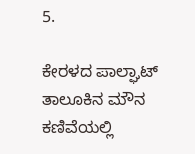5.

ಕೇರಳದ ಪಾಲ್ಘಾಟ್ ತಾಲೂಕಿನ ಮೌನ ಕಣಿವೆಯಲ್ಲಿ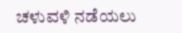ಚಳುವಳಿ ನಡೆಯಲು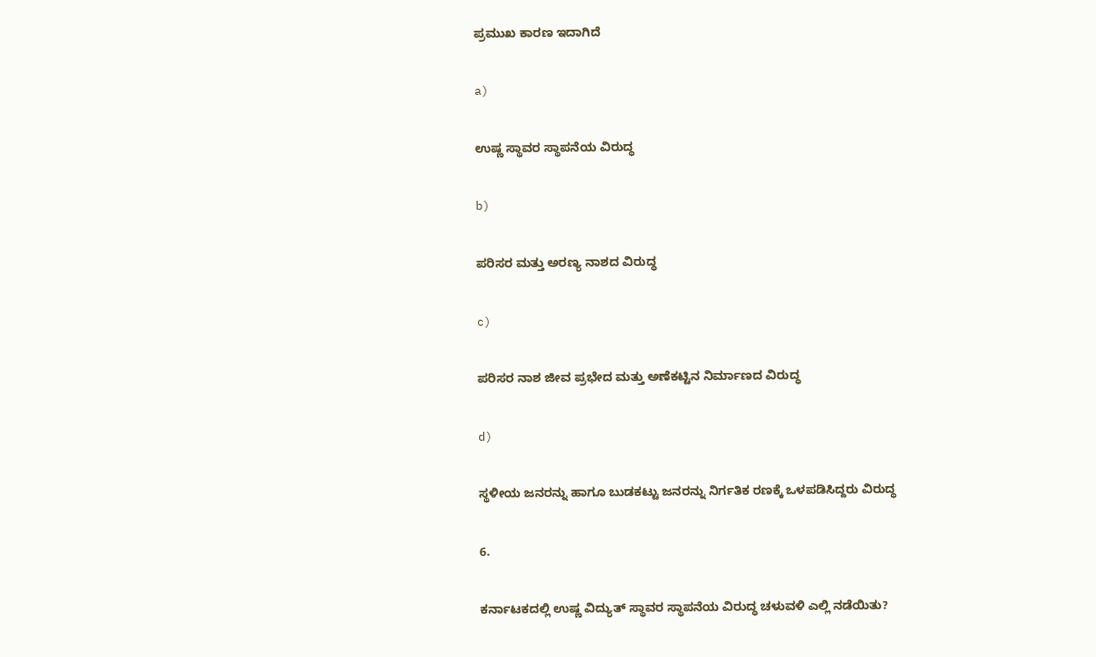ಪ್ರಮುಖ ಕಾರಣ ಇದಾಗಿದೆ

a)

ಉಷ್ಣ ಸ್ಥಾವರ ಸ್ಥಾಪನೆಯ ವಿರುದ್ಧ

b)

ಪರಿಸರ ಮತ್ತು ಅರಣ್ಯ ನಾಶದ ವಿರುದ್ಧ

c)

ಪರಿಸರ ನಾಶ ಜೀವ ಪ್ರಭೇದ ಮತ್ತು ಅಣೆಕಟ್ಟಿನ ನಿರ್ಮಾಣದ ವಿರುದ್ಧ

d)

ಸ್ಥಳೀಯ ಜನರನ್ನು ಹಾಗೂ ಬುಡಕಟ್ಟು ಜನರನ್ನು ನಿರ್ಗತಿಕ ರಣಕ್ಕೆ ಒಳಪಡಿಸಿದ್ದರು ವಿರುದ್ಧ

6.

ಕರ್ನಾಟಕದಲ್ಲಿ ಉಷ್ಣ ವಿದ್ಯುತ್ ಸ್ಥಾವರ ಸ್ಥಾಪನೆಯ ವಿರುದ್ಧ ಚಳುವಳಿ ಎಲ್ಲಿ ನಡೆಯಿತು?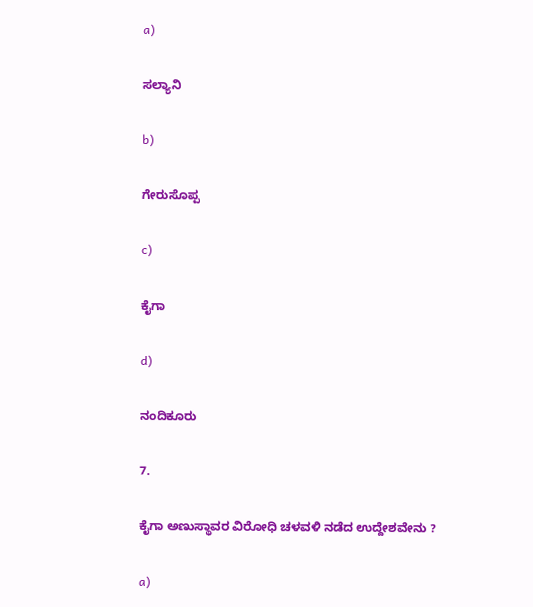a)

ಸಲ್ಯಾನಿ

b)

ಗೇರುಸೊಪ್ಪ

c)

ಕೈಗಾ

d)

ನಂದಿಕೂರು

7.

ಕೈಗಾ ಅಣುಸ್ಥಾವರ ವಿರೋಧಿ ಚಳವಳಿ ನಡೆದ ಉದ್ದೇಶವೇನು ?

a)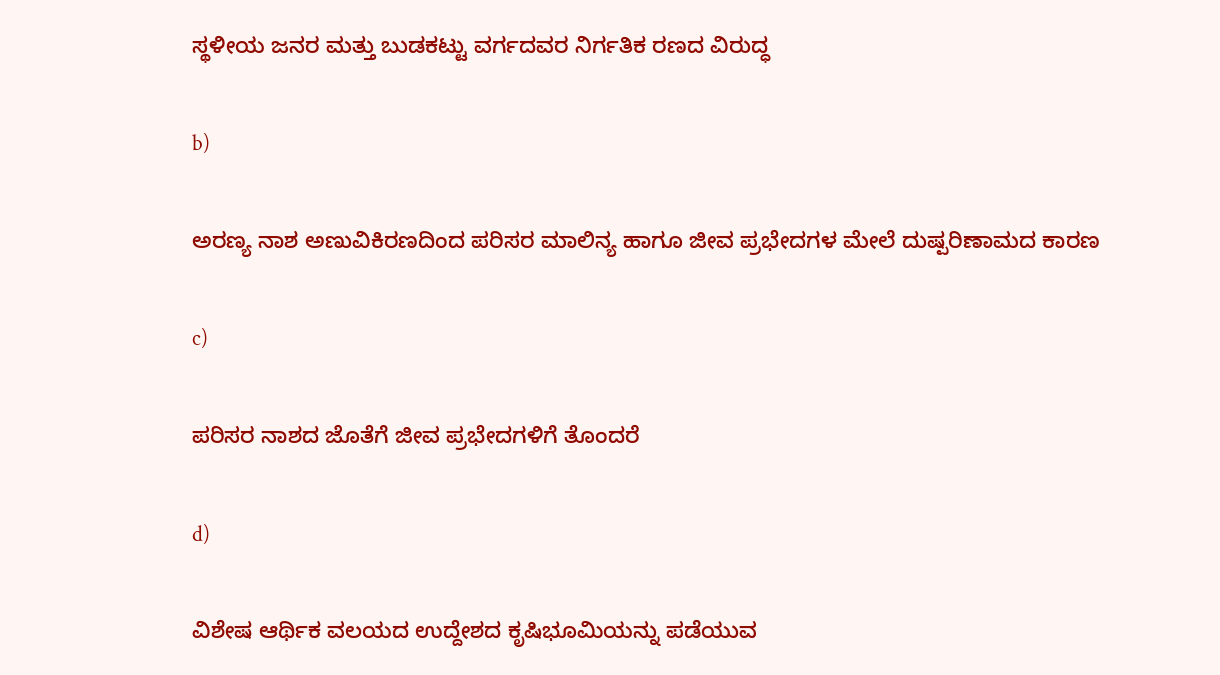ಸ್ಥಳೀಯ ಜನರ ಮತ್ತು ಬುಡಕಟ್ಟು ವರ್ಗದವರ ನಿರ್ಗತಿಕ ರಣದ ವಿರುದ್ಧ

b)

ಅರಣ್ಯ ನಾಶ ಅಣುವಿಕಿರಣದಿಂದ ಪರಿಸರ ಮಾಲಿನ್ಯ ಹಾಗೂ ಜೀವ ಪ್ರಭೇದಗಳ ಮೇಲೆ ದುಷ್ಪರಿಣಾಮದ ಕಾರಣ

c)

ಪರಿಸರ ನಾಶದ ಜೊತೆಗೆ ಜೀವ ಪ್ರಭೇದಗಳಿಗೆ ತೊಂದರೆ

d)

ವಿಶೇಷ ಆರ್ಥಿಕ ವಲಯದ ಉದ್ದೇಶದ ಕೃಷಿಭೂಮಿಯನ್ನು ಪಡೆಯುವ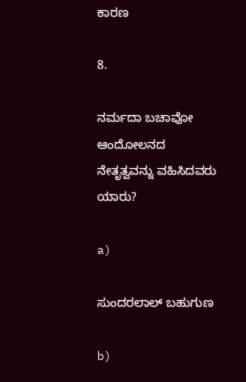ಕಾರಣ

8.

ನರ್ಮದಾ ಬಚಾವೋ ಆಂದೋಲನದ ನೇತೃತ್ವವನ್ನು ವಹಿಸಿದವರು ಯಾರು?

a)

ಸುಂದರಲಾಲ್ ಬಹುಗುಣ

b)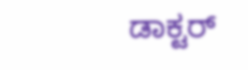ಡಾಕ್ಟರ್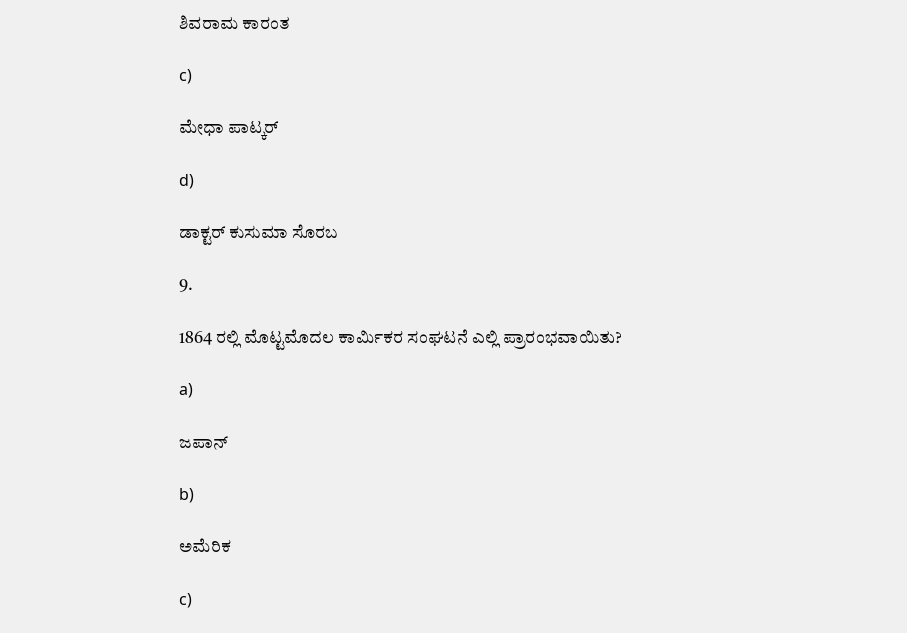ಶಿವರಾಮ ಕಾರಂತ

c)

ಮೇಧಾ ಪಾಟ್ಕರ್

d)

ಡಾಕ್ಟರ್ ಕುಸುಮಾ ಸೊರಬ

9.

1864 ರಲ್ಲಿ ಮೊಟ್ಟಮೊದಲ ಕಾರ್ಮಿಕರ ಸಂಘಟನೆ ಎಲ್ಲಿ ಪ್ರಾರಂಭವಾಯಿತು?

a)

ಜಪಾನ್

b)

ಅಮೆರಿಕ

c)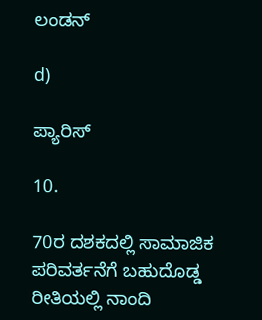ಲಂಡನ್

d)

ಪ್ಯಾರಿಸ್

10.

70ರ ದಶಕದಲ್ಲಿ ಸಾಮಾಜಿಕ ಪರಿವರ್ತನೆಗೆ ಬಹುದೊಡ್ಡ ರೀತಿಯಲ್ಲಿ ನಾಂದಿ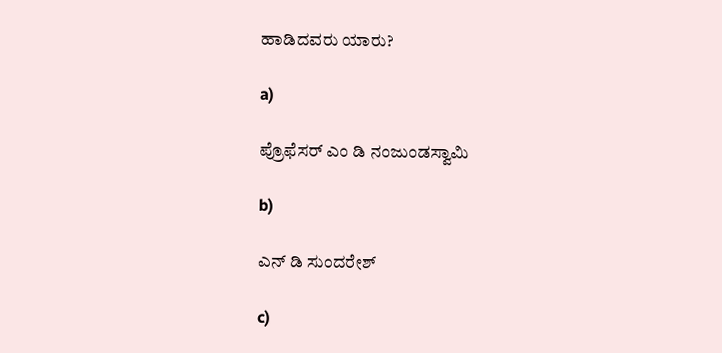ಹಾಡಿದವರು ಯಾರು?

a)

ಪ್ರೊಫೆಸರ್ ಎಂ ಡಿ ನಂಜುಂಡಸ್ವಾಮಿ

b)

ಎನ್ ಡಿ ಸುಂದರೇಶ್

c)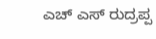ಎಚ್ ಎಸ್ ರುದ್ರಪ್ಪ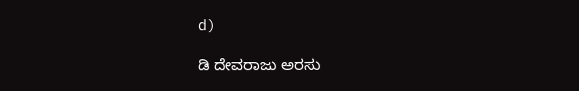d)

ಡಿ ದೇವರಾಜು ಅರಸು